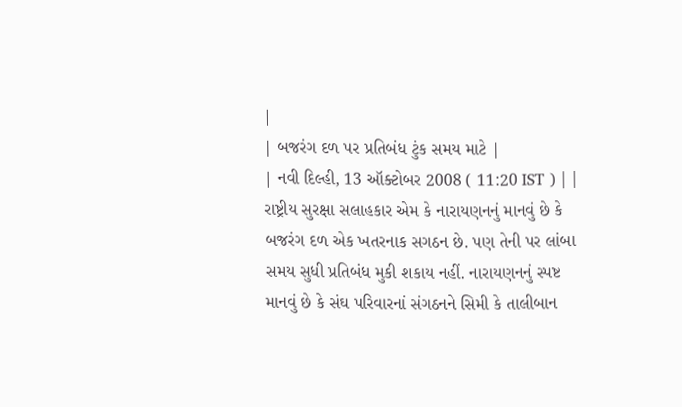|
| બજરંગ દળ પર પ્રતિબંધ ટુંક સમય માટે |
| નવી દિલ્હી, 13 ઑક્ટોબર 2008 ( 11:20 IST ) | |
રાષ્ટ્રીય સુરક્ષા સલાહકાર એમ કે નારાયણનનું માનવું છે કે બજરંગ દળ એક ખતરનાક સગઠન છે. પણ તેની પર લાંબા સમય સુધી પ્રતિબંધ મુકી શકાય નહીં. નારાયણનનું સ્પષ્ટ માનવું છે કે સંઘ પરિવારનાં સંગઠનને સિમી કે તાલીબાન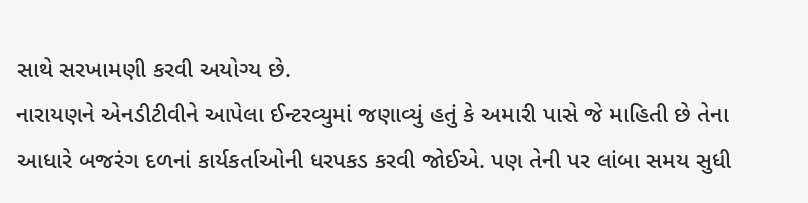સાથે સરખામણી કરવી અયોગ્ય છે.
નારાયણને એનડીટીવીને આપેલા ઈન્ટરવ્યુમાં જણાવ્યું હતું કે અમારી પાસે જે માહિતી છે તેના આધારે બજરંગ દળનાં કાર્યકર્તાઓની ધરપકડ કરવી જોઈએ. પણ તેની પર લાંબા સમય સુધી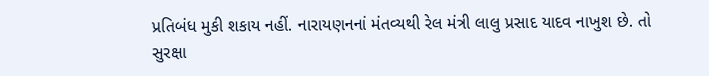પ્રતિબંધ મુકી શકાય નહીં. નારાયણનનાં મંતવ્યથી રેલ મંત્રી લાલુ પ્રસાદ યાદવ નાખુશ છે. તો સુરક્ષા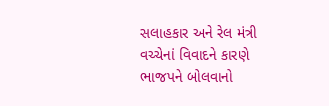સલાહકાર અને રેલ મંત્રી વચ્ચેનાં વિવાદને કારણે ભાજપને બોલવાનો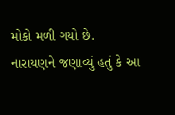મોકો મળી ગયો છે.
નારાયણને જણાવ્યું હતું કે આ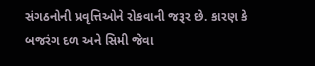સંગઠનોની પ્રવૃત્તિઓને રોકવાની જરૂર છે. કારણ કે બજરંગ દળ અને સિમી જેવા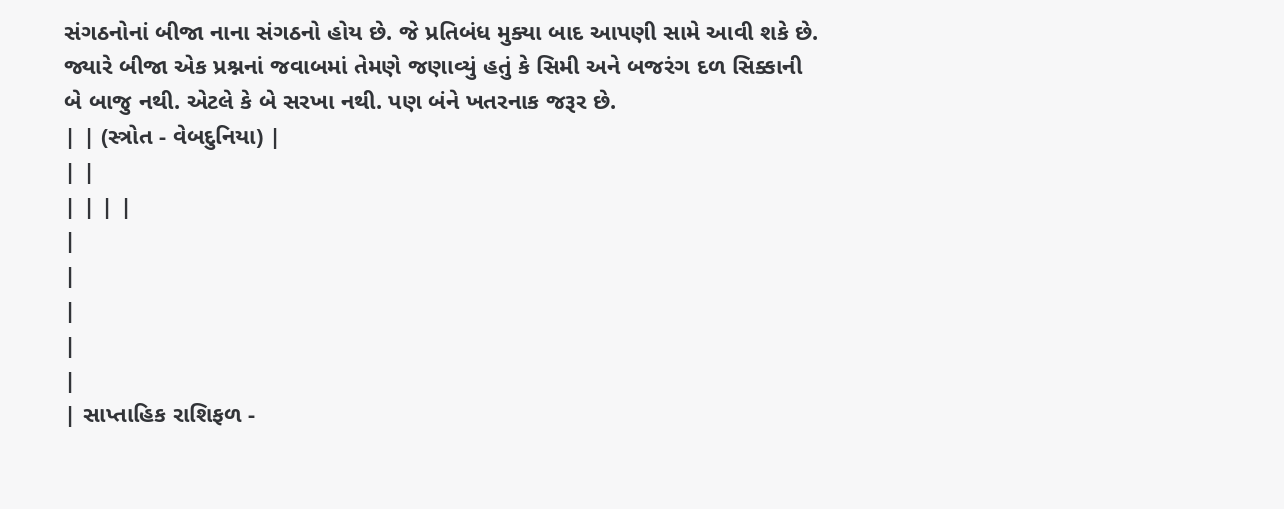સંગઠનોનાં બીજા નાના સંગઠનો હોય છે. જે પ્રતિબંધ મુક્યા બાદ આપણી સામે આવી શકે છે.
જ્યારે બીજા એક પ્રશ્નનાં જવાબમાં તેમણે જણાવ્યું હતું કે સિમી અને બજરંગ દળ સિક્કાની બે બાજુ નથી. એટલે કે બે સરખા નથી. પણ બંને ખતરનાક જરૂર છે.
| | (સ્ત્રોત - વેબદુનિયા) |
| |
| | | |
|
|
|
|
|
| સાપ્તાહિક રાશિફળ -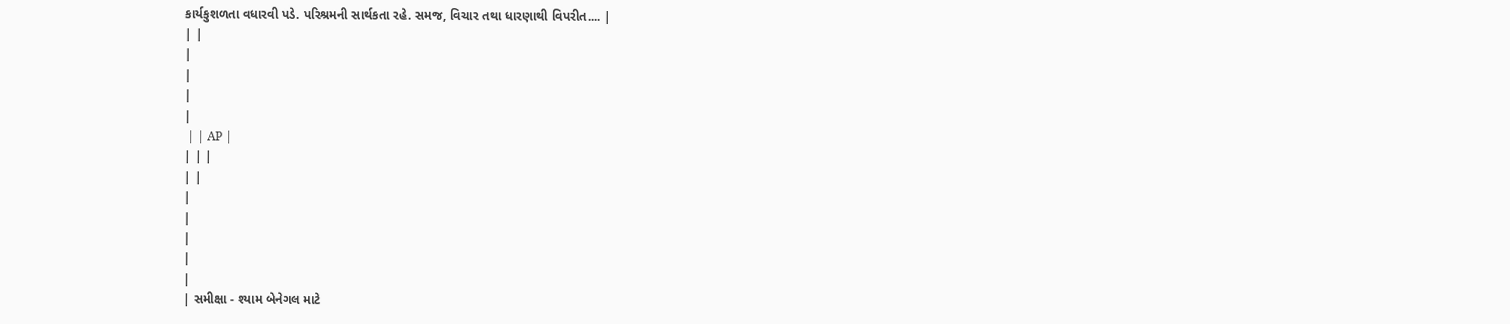કાર્યકુશળતા વધારવી પડે. પરિશ્રમની સાર્થકતા રહે. સમજ, વિચાર તથા ધારણાથી વિપરીત.... |
| |
|
|
|
|
 | | AP |
| | |
| |
|
|
|
|
|
| સમીક્ષા - શ્યામ બેનેગલ માટે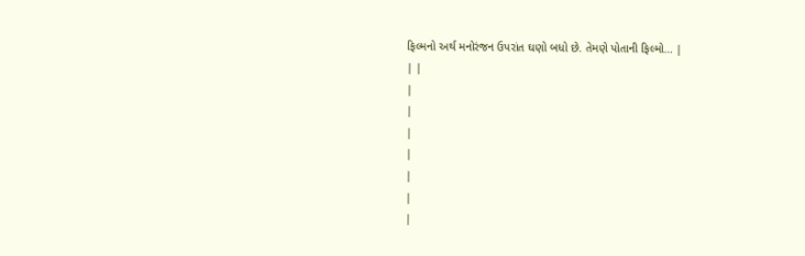ફિલ્મનો અર્થ મનોરંજન ઉપરાંત ઘણો બધો છે. તેમણે પોતાની ફિલ્મો... |
| |
|
|
|
|
|
|
|